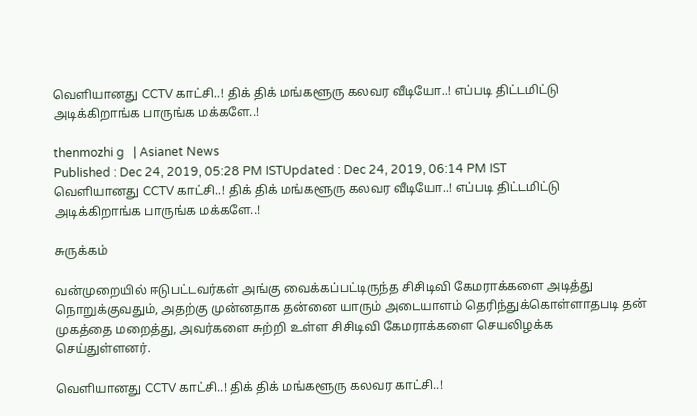வெளியானது CCTV காட்சி..! திக் திக் மங்களூரு கலவர வீடியோ..! எப்படி திட்டமிட்டு அடிக்கிறாங்க பாருங்க மக்களே..!

thenmozhi g   | Asianet News
Published : Dec 24, 2019, 05:28 PM ISTUpdated : Dec 24, 2019, 06:14 PM IST
வெளியானது CCTV காட்சி..! திக் திக் மங்களூரு கலவர வீடியோ..! எப்படி திட்டமிட்டு அடிக்கிறாங்க பாருங்க மக்களே..!

சுருக்கம்

வன்முறையில் ஈடுபட்டவர்கள் அங்கு வைக்கப்பட்டிருந்த சிசிடிவி கேமராக்களை அடித்து நொறுக்குவதும், அதற்கு முன்னதாக தன்னை யாரும் அடையாளம் தெரிந்துக்கொள்ளாதபடி தன் முகத்தை மறைத்து, அவர்களை சுற்றி உள்ள சிசிடிவி கேமராக்களை செயலிழக்க செய்துள்ளனர்.

வெளியானது CCTV காட்சி..! திக் திக் மங்களூரு கலவர காட்சி..!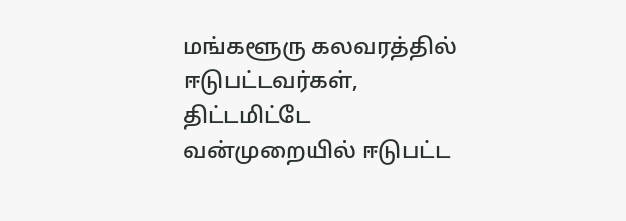மங்களூரு கலவரத்தில் ஈடுபட்டவர்கள், திட்டமிட்டே வன்முறையில் ஈடுபட்ட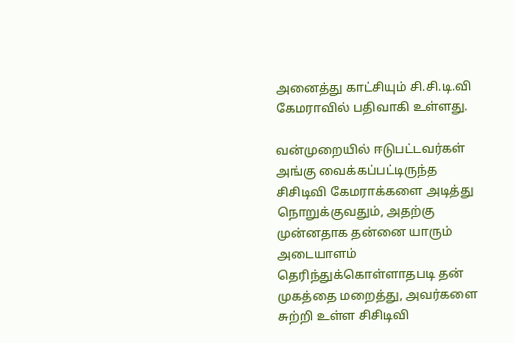அனைத்து காட்சியும் சி.சி.டி.வி  கேமராவில் பதிவாகி உள்ளது.

வன்முறையில் ஈடுபட்டவர்கள் அங்கு வைக்கப்பட்டிருந்த சிசிடிவி கேமராக்களை அடித்து நொறுக்குவதும், அதற்கு முன்னதாக தன்னை யாரும் அடையாளம் தெரிந்துக்கொள்ளாதபடி தன் முகத்தை மறைத்து, அவர்களை சுற்றி உள்ள சிசிடிவி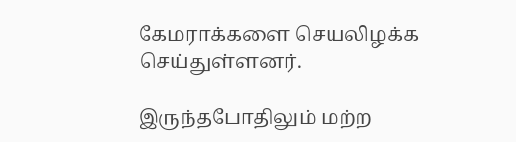கேமராக்களை செயலிழக்க செய்துள்ளனர்.

இருந்தபோதிலும் மற்ற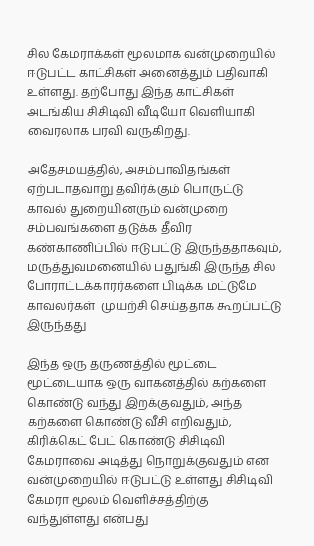சில கேமராக்கள் மூலமாக வன்முறையில் ஈடுபட்ட காட்சிகள் அனைத்தும் பதிவாகி உள்ளது. தற்போது இந்த காட்சிகள் அடங்கிய சிசிடிவி வீடியோ வெளியாகி வைரலாக பரவி வருகிறது.

அதேசமயத்தில், அசம்பாவிதங்கள் ஏற்படாதவாறு தவிர்க்கும் பொருட்டு காவல் துறையினரும் வன்முறை சம்பவங்களை தடுக்க தீவிர கண்காணிப்பில் ஈடுபட்டு இருந்ததாகவும், மருத்துவமனையில் பதுங்கி இருந்த சில போராட்டக்காரர்களை பிடிக்க மட்டுமே காவலர்கள்  முயற்சி செய்ததாக கூறப்பட்டு இருந்தது

இந்த ஒரு தருணத்தில் மூட்டை மூட்டையாக ஒரு வாகனத்தில் கற்களை கொண்டு வந்து இறக்குவதும், அந்த கற்களை கொண்டு வீசி எறிவதும், கிரிக்கெட் பேட் கொண்டு சிசிடிவி கேமராவை அடித்து நொறுக்குவதும் என வன்முறையில் ஈடுபட்டு உள்ளது சிசிடிவி கேமரா மூலம் வெளிச்சத்திற்கு வந்துள்ளது என்பது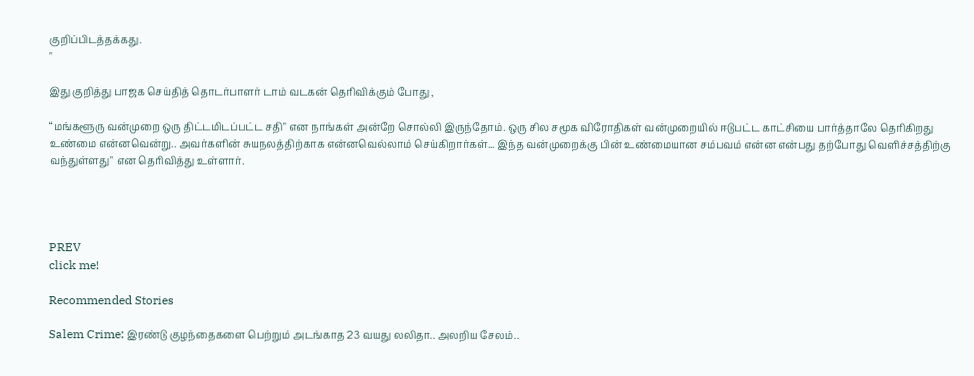குறிப்பிடத்தக்கது.
"

இது குறித்து பாஜக செய்தித் தொடர்பாளர் டாம் வடகன் தெரிவிக்கும் போது ,

“மங்களூரு வன்முறை ஒரு திட்டமிடப்பட்ட சதி" என நாங்கள் அன்றே சொல்லி இருந்தோம். ஒரு சில சமூக விரோதிகள் வன்முறையில் ஈடுபட்ட காட்சியை பார்த்தாலே தெரிகிறது உண்மை என்னவென்று.. அவர்களின் சுயநலத்திற்காக என்னவெல்லாம் செய்கிறார்கள்... இந்த வன்முறைக்கு பின் உண்மையான சம்பவம் என்ன என்பது தற்போது வெளிச்சத்திற்கு வந்துள்ளது" என தெரிவித்து உள்ளார்.




PREV
click me!

Recommended Stories

Salem Crime: இரண்டு குழந்தைகளை பெற்றும் அடங்காத 23 வயது லலிதா.. அலறிய சேலம்..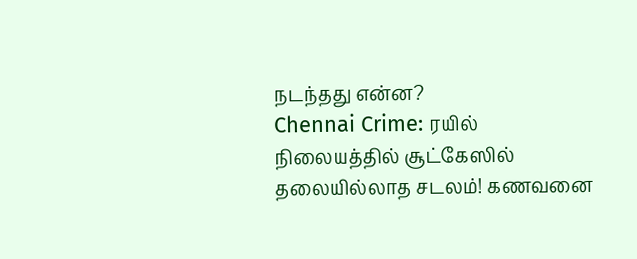நடந்தது என்ன?
Chennai Crime: ரயில் நிலையத்தில் சூட்கேஸில் தலையில்லாத சடலம்! கணவனை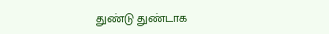துண்டு துண்டாக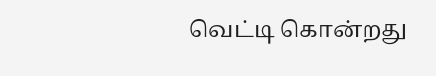வெட்டி கொன்றது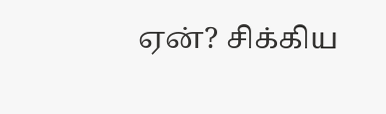ஏன்? சிக்கிய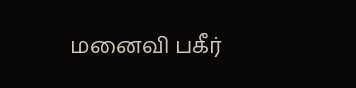மனைவி பகீர்